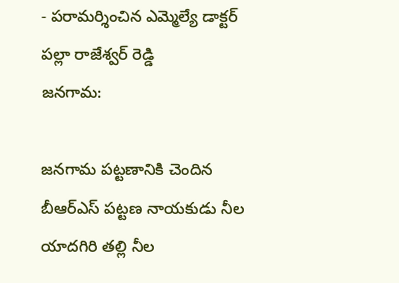- పరామర్శించిన ఎమ్మెల్యే డాక్టర్ పల్లా రాజేశ్వర్ రెడ్డి
జనగామ:

జనగామ పట్టణానికి చెందిన బీఆర్ఎస్ పట్టణ నాయకుడు నీల యాదగిరి తల్లి నీల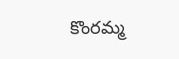కొంరమ్మ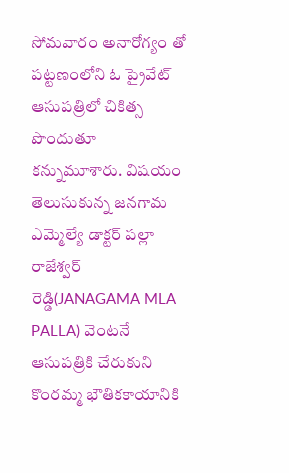సోమవారం అనారోగ్యం తో పట్టణంలోని ఓ ప్రైవేట్ ఆసుపత్రిలో చికిత్స పొందుతూ కన్నుమూశారు. విషయం తెలుసుకున్న జనగామ ఎమ్మెల్యే డాక్టర్ పల్లా రాజేశ్వర్ రెడ్డి(JANAGAMA MLA PALLA) వెంటనే ఆసుపత్రికి చేరుకుని కొంరమ్మ భౌతికకాయానికి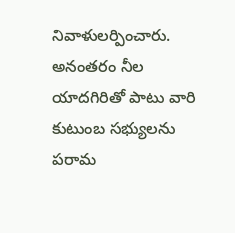నివాళులర్పించారు. అనంతరం నీల యాదగిరితో పాటు వారి కుటుంబ సభ్యులను పరామ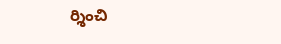ర్శించి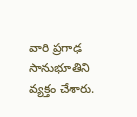వారి ప్రగాఢ సానుభూతిని వ్యక్తం చేశారు.